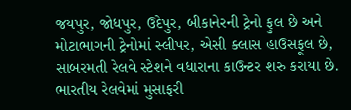જયપુર, જોધપુર, ઉદેપુર, બીકાનેરની ટ્રેનો ફુલ છે અને મોટાભાગની ટ્રેનોમાં સ્લીપર, એસી ક્લાસ હાઉસફૂલ છે, સાબરમતી રેલવે સ્ટેશને વધારાના કાઉન્ટર શરુ કરાયા છે. ભારતીય રેલવેમાં મુસાફરી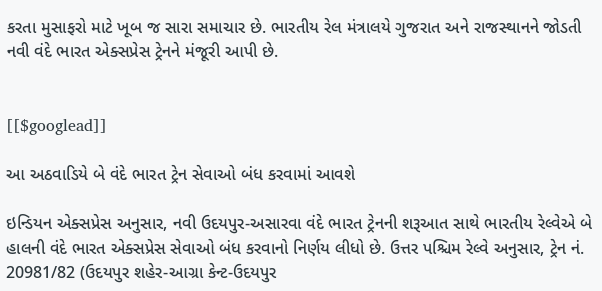કરતા મુસાફરો માટે ખૂબ જ સારા સમાચાર છે. ભારતીય રેલ મંત્રાલયે ગુજરાત અને રાજસ્થાનને જોડતી નવી વંદે ભારત એક્સપ્રેસ ટ્રેનને મંજૂરી આપી છે.


[[$googlead]]

આ અઠવાડિયે બે વંદે ભારત ટ્રેન સેવાઓ બંધ કરવામાં આવશે

ઇન્ડિયન એક્સપ્રેસ અનુસાર, નવી ઉદયપુર-અસારવા વંદે ભારત ટ્રેનની શરૂઆત સાથે ભારતીય રેલ્વેએ બે હાલની વંદે ભારત એક્સપ્રેસ સેવાઓ બંધ કરવાનો નિર્ણય લીધો છે. ઉત્તર પશ્ચિમ રેલ્વે અનુસાર, ટ્રેન નં. 20981/82 (ઉદયપુર શહેર-આગ્રા કેન્ટ-ઉદયપુર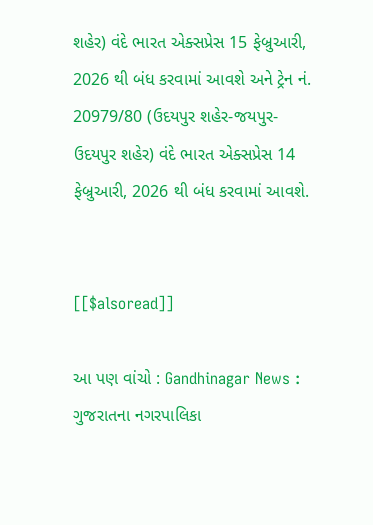શહેર) વંદે ભારત એક્સપ્રેસ 15 ફેબ્રુઆરી, 2026 થી બંધ કરવામાં આવશે અને ટ્રેન નં. 20979/80 (ઉદયપુર શહેર-જયપુર-ઉદયપુર શહેર) વંદે ભારત એક્સપ્રેસ 14 ફેબ્રુઆરી, 2026 થી બંધ કરવામાં આવશે.


[[$alsoread]]

આ પણ વાંચો : Gandhinagar News : ગુજરાતના નગરપાલિકા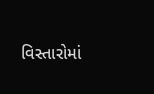વિસ્તારોમાં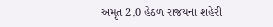અમૃત 2.0 હેઠળ રાજયના શહેરી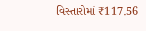વિસ્તારોમાં ₹117.56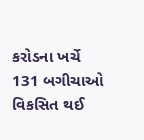કરોડના ખર્ચે 131 બગીચાઓ વિકસિત થઈ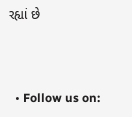રહ્યાં છે



  • Follow us on: